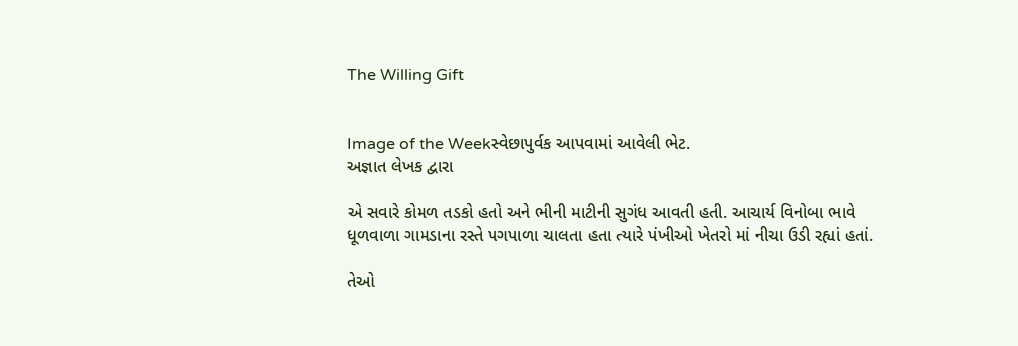The Willing Gift


Image of the Weekસ્વેછાપુર્વક આપવામાં આવેલી ભેટ.
અજ્ઞાત લેખક દ્વારા

એ સવારે કોમળ તડકો હતો અને ભીની માટીની સુગંધ આવતી હતી. આચાર્ય વિનોબા ભાવે ધૂળવાળા ગામડાના રસ્તે પગપાળા ચાલતા હતા ત્યારે પંખીઓ ખેતરો માં નીચા ઉડી રહ્યાં હતાં.

તેઓ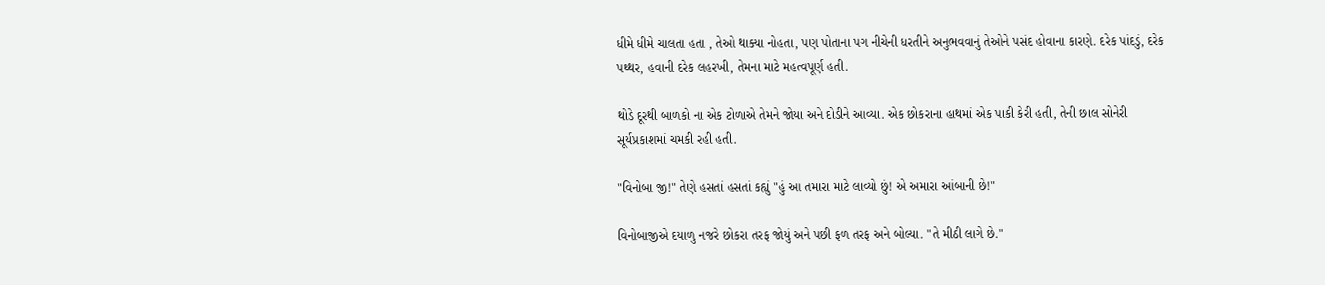ધીમે ધીમે ચાલતા હતા , તેઓ થાક્યા નોહતા, પણ પોતાના પગ નીચેની ધરતીને અનુભવવાનું તેઓને પસંદ હોવાના કારણે. દરેક પાંદડું, દરેક પથ્થર, હવાની દરેક લહરખી, તેમના માટે મહત્વપૂર્ણ હતી.

થોડે દૂરથી બાળકો ના એક ટોળાએ તેમને જોયા અને દોડીને આવ્યા. એક છોકરાના હાથમાં એક પાકી કેરી હતી, તેની છાલ સોનેરી સૂર્યપ્રકાશમાં ચમકી રહી હતી.

"વિનોબા જી!" તેણે હસતાં હસતાં કહ્યું "હું આ તમારા માટે લાવ્યો છું! એ અમારા આંબાની છે!"

વિનોબાજીએ દયાળુ નજરે છોકરા તરફ જોયું અને પછી ફળ તરફ અને બોલ્યા. "તે મીઠી લાગે છે."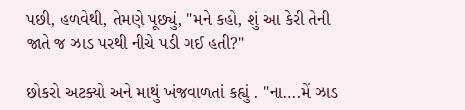પછી, હળવેથી, તેમણે પૂછ્યું, "મને કહો, શું આ કેરી તેની જાતે જ ઝાડ પરથી નીચે પડી ગઈ હતી?"

છોકરો અટક્યો અને માથું ખંજવાળતાં કહ્યું . "ના….મેં ઝાડ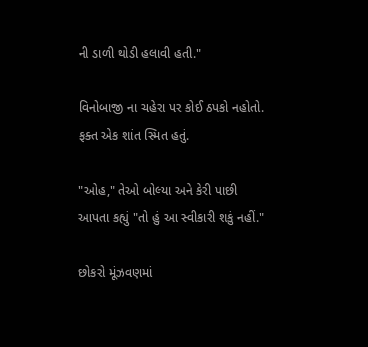ની ડાળી થોડી હલાવી હતી."

વિનોબાજી ના ચહેરા પર કોઈ ઠપકો નહોતો. ફક્ત એક શાંત સ્મિત હતું.

"ઓહ," તેઓ બોલ્યા અને કેરી પાછી આપતા કહ્યું "તો હું આ સ્વીકારી શકું નહીં."

છોકરો મૂંઝવણમાં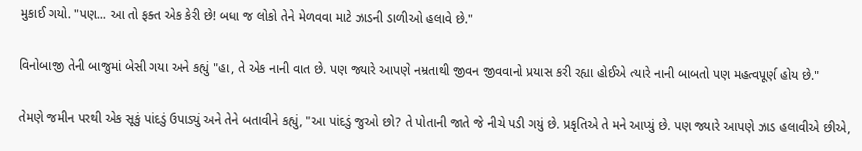મુકાઈ ગયો. "પણ... આ તો ફક્ત એક કેરી છે! બધા જ લોકો તેને મેળવવા માટે ઝાડની ડાળીઓ હલાવે છે."

વિનોબાજી તેની બાજુમાં બેસી ગયા અને કહ્યું "હા, તે એક નાની વાત છે. પણ જ્યારે આપણે નમ્રતાથી જીવન જીવવાનો પ્રયાસ કરી રહ્યા હોઈએ ત્યારે નાની બાબતો પણ મહત્વપૂર્ણ હોય છે."

તેમણે જમીન પરથી એક સૂકું પાંદડું ઉપાડ્યું અને તેને બતાવીને કહ્યું, "આ પાંદડું જુઓ છો? તે પોતાની જાતે જે નીચે પડી ગયું છે. પ્રકૃતિએ તે મને આપ્યું છે. પણ જ્યારે આપણે ઝાડ હલાવીએ છીએ,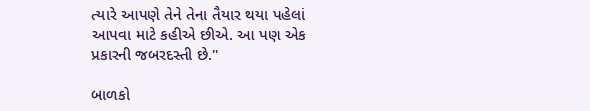ત્યારે આપણે તેને તેના તૈયાર થયા પહેલાં આપવા માટે કહીએ છીએ. આ પણ એક પ્રકારની જબરદસ્તી છે."

બાળકો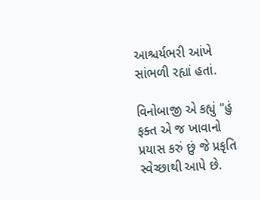આશ્ચર્યભરી આંખે સાંભળી રહ્યાં હતાં.

વિનોબાજી એ કહ્યું "હું ફક્ત એ જ ખાવાનો પ્રયાસ કરું છું જે પ્રકૃતિ સ્વેચ્છાથી આપે છે.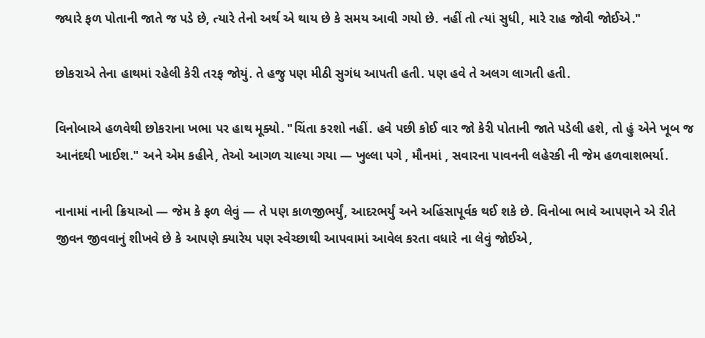જ્યારે ફળ પોતાની જાતે જ પડે છે, ત્યારે તેનો અર્થ એ થાય છે કે સમય આવી ગયો છે. નહીં તો ત્યાં સુધી, મારે રાહ જોવી જોઈએ."

છોકરાએ તેના હાથમાં રહેલી કેરી તરફ જોયું. તે હજુ પણ મીઠી સુગંધ આપતી હતી. પણ હવે તે અલગ લાગતી હતી.

વિનોબાએ હળવેથી છોકરાના ખભા પર હાથ મૂક્યો. "ચિંતા કરશો નહીં. હવે પછી કોઈ વાર જો કેરી પોતાની જાતે પડેલી હશે, તો હું એને ખૂબ જ આનંદથી ખાઈશ." અને એમ કહીને, તેઓ આગળ ચાલ્યા ગયા — ખુલ્લા પગે , મૌનમાં , સવારના પાવનની લહેરકી ની જેમ હળવાશભર્યા.

નાનામાં નાની ક્રિયાઓ — જેમ કે ફળ લેવું — તે પણ કાળજીભર્યું, આદરભર્યું અને અહિંસાપૂર્વક થઈ શકે છે. વિનોબા ભાવે આપણને એ રીતે જીવન જીવવાનું શીખવે છે કે આપણે ક્યારેય પણ સ્વેચ્છાથી આપવામાં આવેલ કરતા વધારે ના લેવું જોઈએ,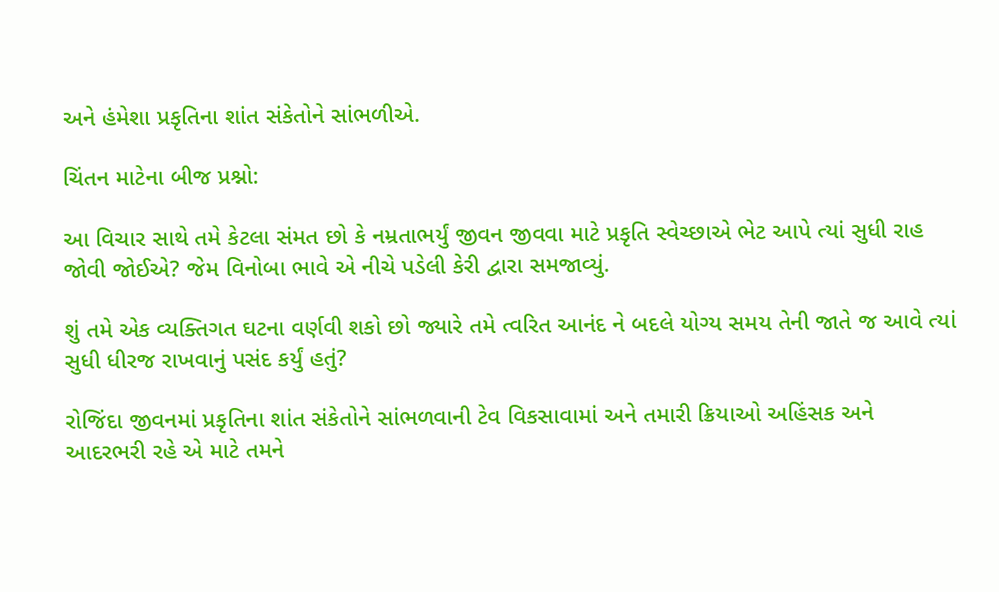અને હંમેશા પ્રકૃતિના શાંત સંકેતોને સાંભળીએ.

ચિંતન માટેના બીજ પ્રશ્નો:

આ વિચાર સાથે તમે કેટલા સંમત છો કે નમ્રતાભર્યું જીવન જીવવા માટે પ્રકૃતિ સ્વેચ્છાએ ભેટ આપે ત્યાં સુધી રાહ જોવી જોઈએ? જેમ વિનોબા ભાવે એ નીચે પડેલી કેરી દ્વારા સમજાવ્યું.

શું તમે એક વ્યક્તિગત ઘટના વર્ણવી શકો છો જ્યારે તમે ત્વરિત આનંદ ને બદલે યોગ્ય સમય તેની જાતે જ આવે ત્યાં સુધી ધીરજ રાખવાનું પસંદ કર્યું હતું?

રોજિંદા જીવનમાં પ્રકૃતિના શાંત સંકેતોને સાંભળવાની ટેવ વિકસાવામાં અને તમારી ક્રિયાઓ અહિંસક અને આદરભરી રહે એ માટે તમને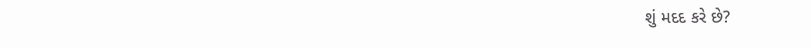શું મદદ કરે છે?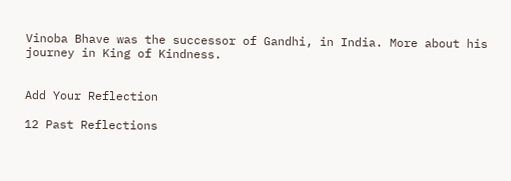Vinoba Bhave was the successor of Gandhi, in India. More about his journey in King of Kindness.


Add Your Reflection

12 Past Reflections